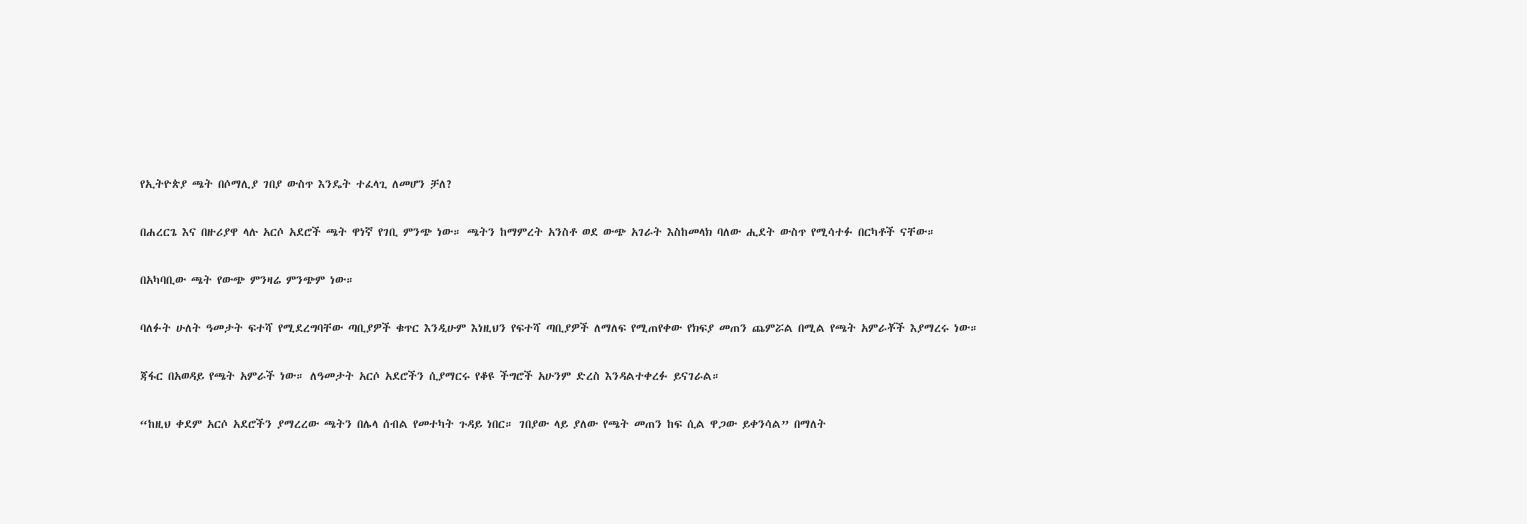የኢትዮጵያ ጫት በሶማሊያ ገበያ ውስጥ እንዴት ተፈላጊ ለመሆን ቻለ?

በሐረርጌ እና በዙሪያዋ ላሉ አርሶ አደሮች ጫት ዋነኛ የገቢ ምንጭ ነው። ጫትን ከማምረት አንስቶ ወደ ውጭ አገራት እስከመላክ ባለው ሒደት ውስጥ የሚሳተፉ በርካቶች ናቸው።

በአካባቢው ጫት የውጭ ምንዛሬ ምንጭም ነው።

ባለፉት ሁለት ዓመታት ፍተሻ የሚደረግባቸው ጣቢያዎች ቁጥር እንዲሁም እነዚህን የፍተሻ ጣቢያዎች ለማለፍ የሚጠየቀው የክፍያ መጠን ጨምሯል በሚል የጫት አምራቾች እያማረሩ ነው።

ጃፋር በአወዳይ የጫት አምራች ነው። ለዓመታት አርሶ አደሮችን ሲያማርሩ የቆዩ ችግሮች አሁንም ድረስ እንዳልተቀረፉ ይናገራል።

“ከዚህ ቀደም አርሶ አደሮችን ያማረረው ጫትን በሌላ ሰብል የመተካት ጉዳይ ነበር። ገበያው ላይ ያለው የጫት መጠን ከፍ ሲል ዋጋው ይቀንሳል” በማለት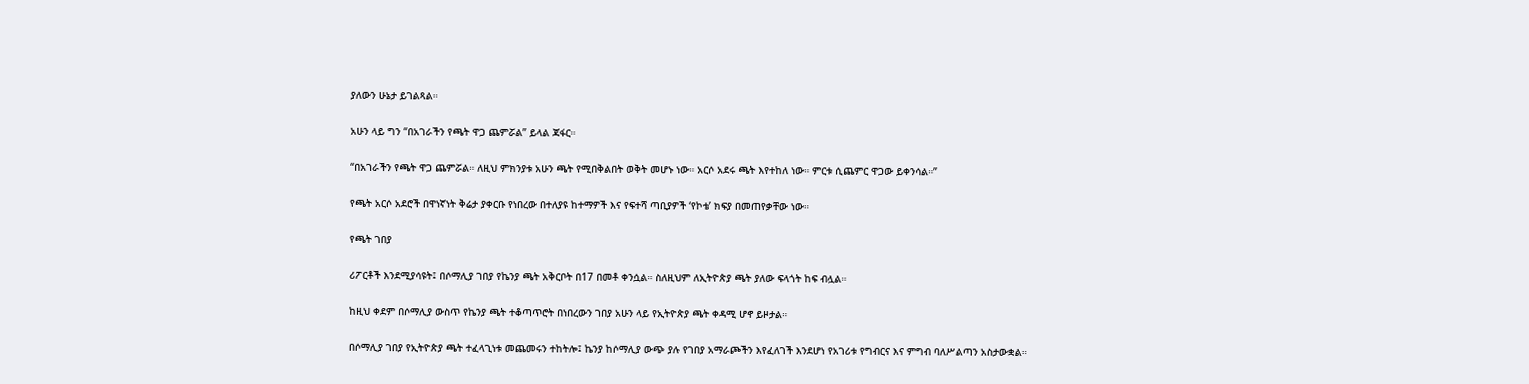ያለውን ሁኔታ ይገልጻል።

አሁን ላይ ግን “በአገራችን የጫት ዋጋ ጨምሯል” ይላል ጃፋር።

“በአገራችን የጫት ዋጋ ጨምሯል። ለዚህ ምክንያቱ አሁን ጫት የሚበቅልበት ወቅት መሆኑ ነው። አርሶ አደሩ ጫት እየተከለ ነው። ምርቱ ሲጨምር ዋጋው ይቀንሳል።”

የጫት አርሶ አደሮች በዋነኛነት ቅሬታ ያቀርቡ የነበረው በተለያዩ ከተማዎች እና የፍተሻ ጣቢያዎች ‘የኮቴ’ ክፍያ በመጠየቃቸው ነው።

የጫት ገበያ

ሪፖርቶች እንደሚያሳዩት፤ በሶማሊያ ገበያ የኬንያ ጫት አቅርቦት በ17 በመቶ ቀንሷል። ስለዚህም ለኢትዮጵያ ጫት ያለው ፍላጎት ከፍ ብሏል።

ከዚህ ቀደም በሶማሊያ ውስጥ የኬንያ ጫት ተቆጣጥሮት በነበረውን ገበያ አሁን ላይ የኢትዮጵያ ጫት ቀዳሚ ሆኖ ይዞታል።

በሶማሊያ ገበያ የኢትዮጵያ ጫት ተፈላጊነቱ መጨመሩን ተከትሎ፤ ኬንያ ከሶማሊያ ውጭ ያሉ የገበያ አማራጮችን እየፈለገች እንደሆነ የአገሪቱ የግብርና እና ምግብ ባለሥልጣን አስታውቋል።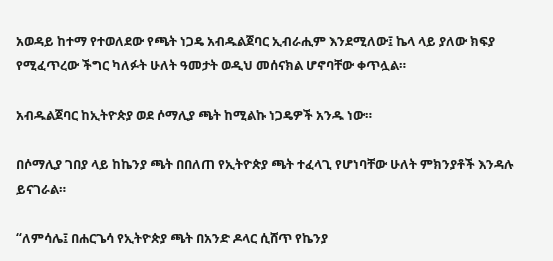አወዳይ ከተማ የተወለደው የጫት ነጋዴ አብዱልጀባር ኢብራሒም እንደሚለው፤ ኬላ ላይ ያለው ክፍያ የሚፈጥረው ችግር ካለፉት ሁለት ዓመታት ወዲህ መሰናክል ሆኖባቸው ቀጥሏል።

አብዱልጀባር ከኢትዮጵያ ወደ ሶማሊያ ጫት ከሚልኩ ነጋዴዎች አንዱ ነው።

በሶማሊያ ገበያ ላይ ከኬንያ ጫት በበለጠ የኢትዮጵያ ጫት ተፈላጊ የሆነባቸው ሁለት ምክንያቶች እንዳሉ ይናገራል።

“ለምሳሌ፤ በሐርጌሳ የኢትዮጵያ ጫት በአንድ ዶላር ሲሸጥ የኬንያ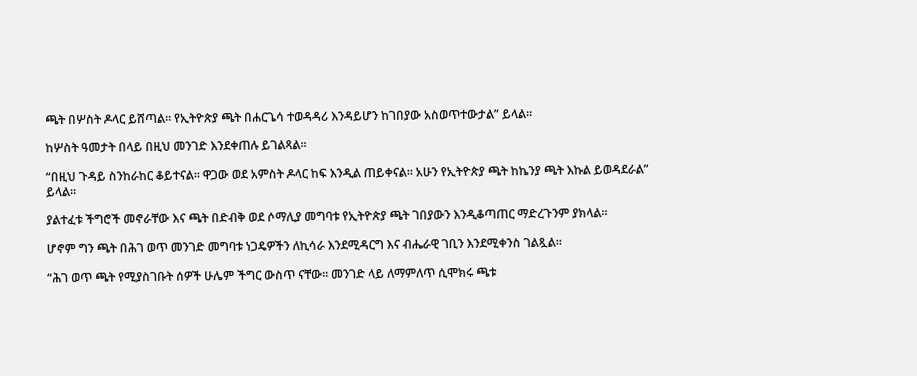ጫት በሦስት ዶላር ይሸጣል። የኢትዮጵያ ጫት በሐርጌሳ ተወዳዳሪ እንዳይሆን ከገበያው አስወጥተውታል” ይላል።

ከሦስት ዓመታት በላይ በዚህ መንገድ እንደቀጠሉ ይገልጻል።

“በዚህ ጉዳይ ስንከራከር ቆይተናል። ዋጋው ወደ አምስት ዶላር ከፍ እንዲል ጠይቀናል። አሁን የኢትዮጵያ ጫት ከኬንያ ጫት እኩል ይወዳደራል” ይላል።

ያልተፈቱ ችግሮች መኖራቸው እና ጫት በድብቅ ወደ ሶማሊያ መግባቱ የኢትዮጵያ ጫት ገበያውን እንዲቆጣጠር ማድረጉንም ያክላል።

ሆኖም ግን ጫት በሕገ ወጥ መንገድ መግባቱ ነጋዴዎችን ለኪሳራ እንደሚዳርግ እና ብሔራዊ ገቢን እንደሚቀንስ ገልጿል።

“ሕገ ወጥ ጫት የሚያስገቡት ሰዎች ሁሌም ችግር ውስጥ ናቸው። መንገድ ላይ ለማምለጥ ሲሞክሩ ጫቱ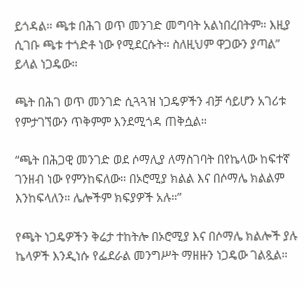ይጎዳል። ጫቱ በሕገ ወጥ መንገድ መግባት አልነበረበትም። እዚያ ሲገቡ ጫቱ ተጎድቶ ነው የሚደርሱት። ስለዚህም ዋጋውን ያጣል” ይላል ነጋዴው።

ጫት በሕገ ወጥ መንገድ ሲጓጓዝ ነጋዴዎችን ብቻ ሳይሆን አገሪቱ የምታገኘውን ጥቅምም እንደሚጎዳ ጠቅሷል።

“ጫት በሕጋዊ መንገድ ወደ ሶማሊያ ለማስገባት በየኬላው ከፍተኛ ገንዘብ ነው የምንከፍለው። በኦሮሚያ ክልል እና በሶማሌ ክልልም እንከፍላለን። ሌሎችም ክፍያዎች አሉ።”

የጫት ነጋዴዎችን ቅሬታ ተከትሎ በኦሮሚያ እና በሶማሌ ክልሎች ያሉ ኬላዎች እንዲነሱ የፌደራል መንግሥት ማዘዙን ነጋዴው ገልጿል።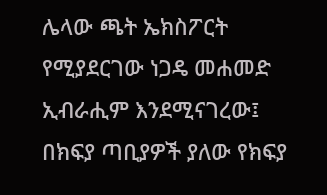ሌላው ጫት ኤክስፖርት የሚያደርገው ነጋዴ መሐመድ ኢብራሒም እንደሚናገረው፤ በክፍያ ጣቢያዎች ያለው የክፍያ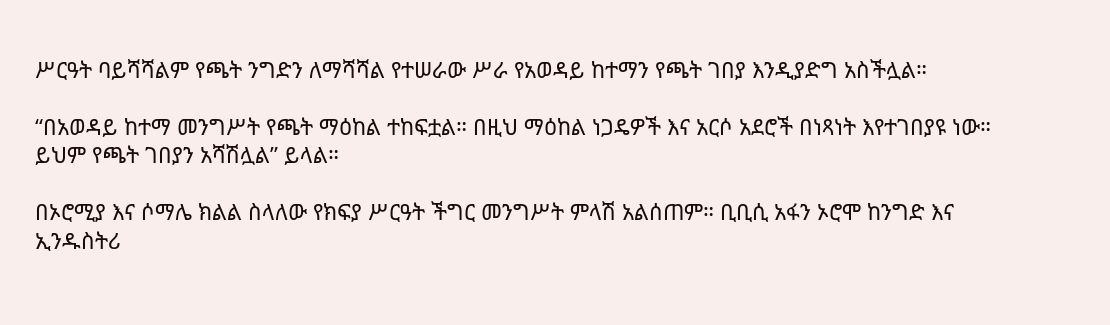ሥርዓት ባይሻሻልም የጫት ንግድን ለማሻሻል የተሠራው ሥራ የአወዳይ ከተማን የጫት ገበያ እንዲያድግ አስችሏል።

“በአወዳይ ከተማ መንግሥት የጫት ማዕከል ተከፍቷል። በዚህ ማዕከል ነጋዴዎች እና አርሶ አደሮች በነጻነት እየተገበያዩ ነው። ይህም የጫት ገበያን አሻሽሏል” ይላል።

በኦሮሚያ እና ሶማሌ ክልል ስላለው የክፍያ ሥርዓት ችግር መንግሥት ምላሽ አልሰጠም። ቢቢሲ አፋን ኦሮሞ ከንግድ እና ኢንዱስትሪ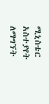ሚኒስቴር አስተያየት ለማግኘት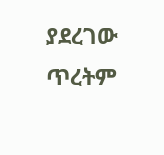ያደረገው ጥረትም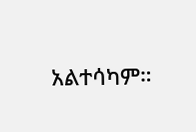አልተሳካም።